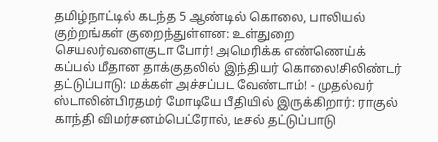தமிழ்நாட்டில் கடந்த 5 ஆண்டில் கொலை, பாலியல் குற்றங்கள் குறைந்துள்ளன: உள்துறை செயலர்வளைகுடா போர்! அமெரிக்க எண்ணெய்க் கப்பல் மீதான தாக்குதலில் இந்தியர் கொலை!சிலிண்டர் தட்டுப்பாடு: மக்கள் அச்சப்பட வேண்டாம்! - முதல்வர் ஸ்டாலின்பிரதமர் மோடியே பீதியில் இருக்கிறார்: ராகுல் காந்தி விமர்சனம்பெட்ரோல், டீசல் தட்டுப்பாடு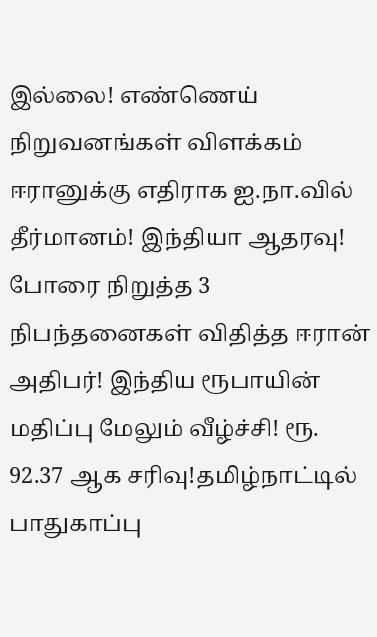இல்லை! எண்ணெய் நிறுவனங்கள் விளக்கம் ஈரானுக்கு எதிராக ஐ.நா.வில் தீர்மானம்! இந்தியா ஆதரவு! போரை நிறுத்த 3 நிபந்தனைகள் விதித்த ஈரான் அதிபர்! இந்திய ரூபாயின் மதிப்பு மேலும் வீழ்ச்சி! ரூ. 92.37 ஆக சரிவு!தமிழ்நாட்டில் பாதுகாப்பு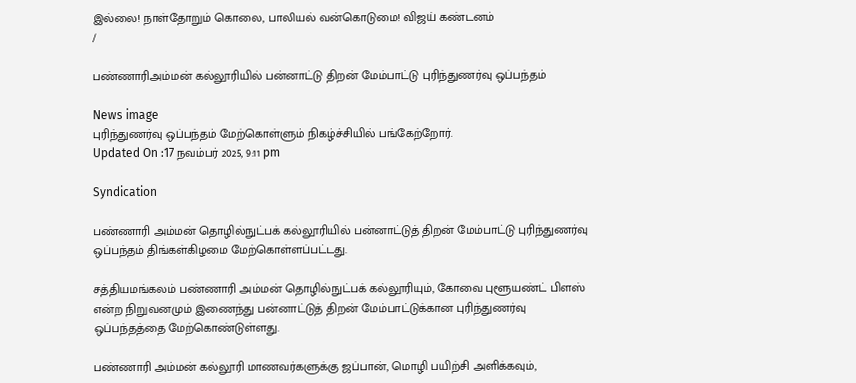இல்லை! நாள்தோறும் கொலை, பாலியல் வன்கொடுமை! விஜய் கண்டனம்
/

பண்ணாரிஅம்மன் கல்லூரியில் பன்னாட்டு திறன் மேம்பாட்டு புரிந்துணர்வு ஒப்பந்தம்

News image
புரிந்துணர்வு ஒப்பந்தம் மேற்கொள்ளும் நிகழ்ச்சியில் பங்கேற்றோர்.
Updated On :17 நவம்பர் 2025, 9:11 pm

Syndication

பண்ணாரி அம்மன் தொழில்நுட்பக் கல்லூரியில் பன்னாட்டுத் திறன் மேம்பாட்டு புரிந்துணர்வு ஒப்பந்தம் திங்கள்கிழமை மேற்கொள்ளப்பட்டது.

சத்தியமங்கலம் பண்ணாரி அம்மன் தொழில்நுட்பக் கல்லூரியும், கோவை புளூயண்ட் பிளஸ் என்ற நிறுவனமும் இணைந்து பன்னாட்டுத் திறன் மேம்பாட்டுக்கான புரிந்துணர்வு ஒப்பந்தத்தை மேற்கொண்டுள்ளது.

பண்ணாரி அம்மன் கல்லூரி மாணவர்களுக்கு ஜப்பான், மொழி பயிற்சி அளிக்கவும்,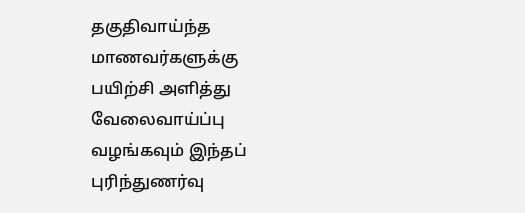தகுதிவாய்ந்த மாணவர்களுக்கு பயிற்சி அளித்து வேலைவாய்ப்பு வழங்கவும் இந்தப் புரிந்துணர்வு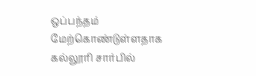ஒப்பந்தம் மேற்கொண்டுள்ளதாக கல்லூரி சார்பில்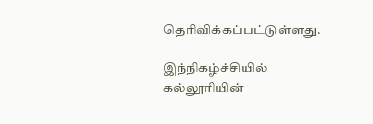தெரிவிக்கப்பட்டுள்ளது.

இந்நிகழ்ச்சியில் கல்லூரியின்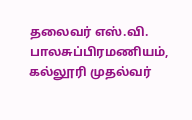தலைவர் எஸ்.வி. பாலசுப்பிரமணியம், கல்லூரி முதல்வர்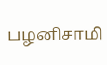பழனிசாமி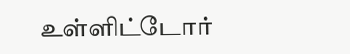உள்ளிட்டோர்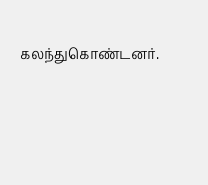கலந்துகொண்டனர்.